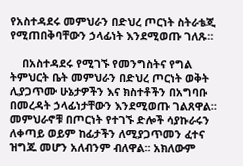የአስተዳደሩ መምህራን በድህረ ጦርነት ስትራቴጂ የሚጠበቅባቸውን ኃላፊነት እንደሚወጡ ገለጹ።

    በአስተዳደሩ የሚገኙ የመንግስትና የግል ትምህርት ቤት መምህራን በድህረ ጦርነት ወቅት ሊያጋጥሙ ሁኔታዎችን እና ክስተቶችን በአግባቡ በመረዳት ኃላፊነታቸውን እንደሚወጡ ገልጸዋል። መምህራኖቹ በጦርነት የተገኙ ድሎች ሳያኩራሩን ለቀጣይ ወይም ከፊታችን ለሚያጋጥመን ፈተና ዝግጁ መሆን አለብንም ብለዋል፡፡ አክለውም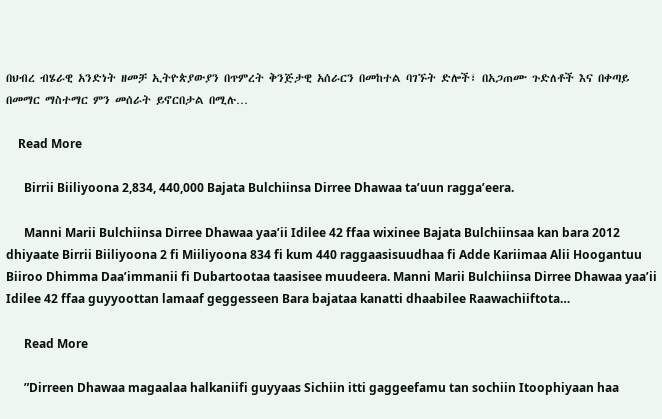በህብረ ብሄራዊ አንድነት ዘመቻ ኢትዮጵያውያን በጥምረት ቅንጅታዊ አሰራርን በመከተል ባገኙት ድሎች፣ በአጋጠሙ ጉድለቶች እና በቀጣይ በመማር ማስተማር ምን መሰራት ይኖርበታል በሚሉ…

    Read More

      Birrii Biiliyoona 2,834, 440,000 Bajata Bulchiinsa Dirree Dhawaa ta’uun ragga’eera.

      Manni Marii Bulchiinsa Dirree Dhawaa yaa’ii Idilee 42 ffaa wixinee Bajata Bulchiinsaa kan bara 2012 dhiyaate Birrii Biiliyoona 2 fi Miiliyoona 834 fi kum 440 raggaasisuudhaa fi Adde Kariimaa Alii Hoogantuu Biiroo Dhimma Daa’immanii fi Dubartootaa taasisee muudeera. Manni Marii Bulchiinsa Dirree Dhawaa yaa’ii Idilee 42 ffaa guyyoottan lamaaf geggesseen Bara bajataa kanatti dhaabilee Raawachiiftota…

      Read More

      ”Dirreen Dhawaa magaalaa halkaniifi guyyaas Sichiin itti gaggeefamu tan sochiin Itoophiyaan haa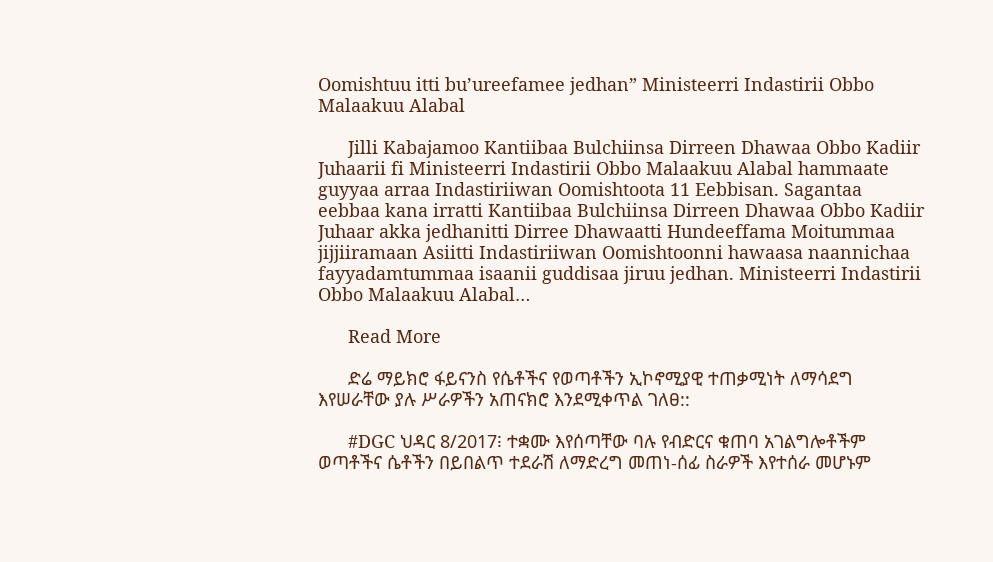Oomishtuu itti bu’ureefamee jedhan” Ministeerri Indastirii Obbo Malaakuu Alabal

      Jilli Kabajamoo Kantiibaa Bulchiinsa Dirreen Dhawaa Obbo Kadiir Juhaarii fi Ministeerri Indastirii Obbo Malaakuu Alabal hammaate guyyaa arraa Indastiriiwan Oomishtoota 11 Eebbisan. Sagantaa eebbaa kana irratti Kantiibaa Bulchiinsa Dirreen Dhawaa Obbo Kadiir Juhaar akka jedhanitti Dirree Dhawaatti Hundeeffama Moitummaa jijjiiramaan Asiitti Indastiriiwan Oomishtoonni hawaasa naannichaa fayyadamtummaa isaanii guddisaa jiruu jedhan. Ministeerri Indastirii Obbo Malaakuu Alabal…

      Read More

      ድሬ ማይክሮ ፋይናንስ የሴቶችና የወጣቶችን ኢኮኖሚያዊ ተጠቃሚነት ለማሳደግ እየሠራቸው ያሉ ሥራዎችን አጠናክሮ እንደሚቀጥል ገለፀ::

      #DGC ህዳር 8/2017፧ ተቋሙ እየሰጣቸው ባሉ የብድርና ቁጠባ አገልግሎቶችም ወጣቶችና ሴቶችን በይበልጥ ተደራሽ ለማድረግ መጠነ-ሰፊ ስራዎች እየተሰራ መሆኑም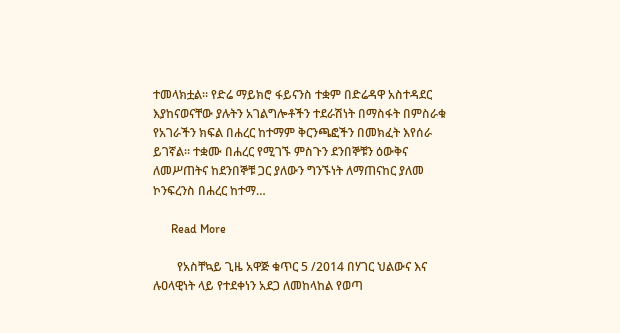ተመላክቷል። የድሬ ማይክሮ ፋይናንስ ተቋም በድሬዳዋ አስተዳደር እያከናወናቸው ያሉትን አገልግሎቶችን ተደራሽነት በማስፋት በምስራቁ የአገራችን ክፍል በሐረር ከተማም ቅርንጫፎችን በመክፈት እየሰራ ይገኛል። ተቋሙ በሐረር የሚገኙ ምስጉን ደንበኞቹን ዕውቅና ለመሥጠትና ከደንበኞቹ ጋር ያለውን ግንኙነት ለማጠናከር ያለመ ኮንፍረንስ በሐረር ከተማ…

      Read More

        የአስቸኳይ ጊዜ አዋጅ ቁጥር 5 /2014 በሃገር ህልውና እና ሉዐላዊነት ላይ የተደቀነን አደጋ ለመከላከል የወጣ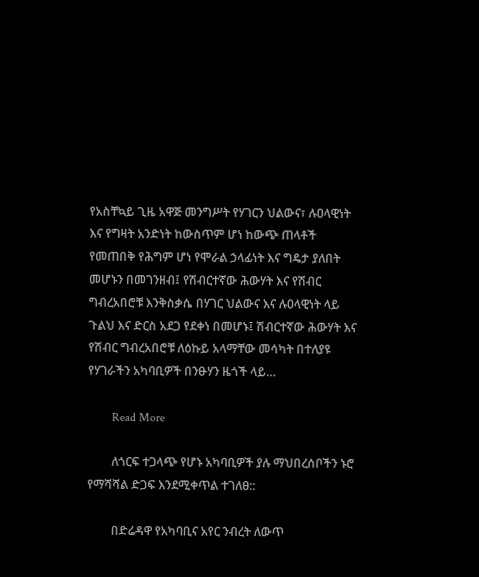የአስቸኳይ ጊዜ አዋጅ መንግሥት የሃገርን ህልውና፣ ሉዐላዊነት እና የግዛት አንድነት ከውስጥም ሆነ ከውጭ ጠላቶች የመጠበቅ የሕግም ሆነ የሞራል ኃላፊነት እና ግዴታ ያለበት መሆኑን በመገንዘብ፤ የሽብርተኛው ሕውሃት እና የሽብር ግብረአበሮቹ እንቅስቃሴ በሃገር ህልውና እና ሉዐላዊነት ላይ ጉልህ እና ድርስ አደጋ የደቀነ በመሆኑ፤ ሽብርተኛው ሕውሃት እና የሽብር ግብረአበሮቹ ለዕኩይ አላማቸው መሳካት በተለያዩ የሃገራችን አካባቢዎች በንፁሃን ዜጎች ላይ…

        Read More

        ለጎርፍ ተጋላጭ የሆኑ አካባቢዎች ያሉ ማህበረሰቦችን ኑሮ የማሻሻል ድጋፍ እንደሚቀጥል ተገለፀ::

        በድሬዳዋ የአካባቢና አየር ንብረት ለውጥ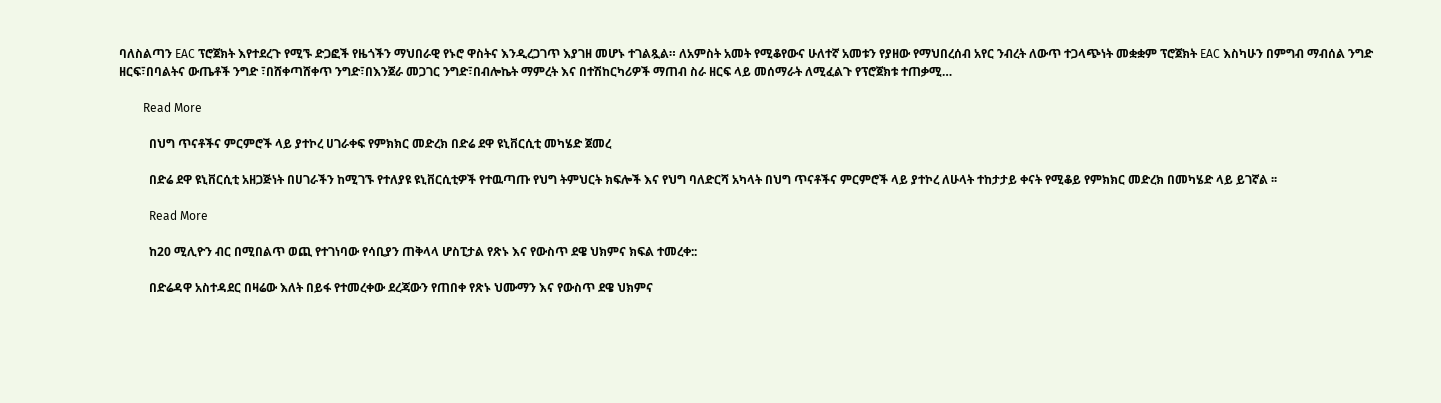ባለስልጣን EAC ፕሮጀክት እየተደረጉ የሚኙ ድጋፎች የዜጎችን ማህበራዊ የኑሮ ዋስትና እንዲረጋገጥ እያገዘ መሆኑ ተገልጿል። ለአምስት አመት የሚቆየውና ሁለተኛ አመቱን የያዘው የማህበረሰብ አየር ንብረት ለውጥ ተጋላጭነት መቋቋም ፕሮጀክት EAC እስካሁን በምግብ ማብሰል ንግድ ዘርፍ፣በባልትና ውጤቶች ንግድ ፣በሸቀጣሸቀጥ ንግድ፣በእንጀራ መጋገር ንግድ፣በብሎኬት ማምረት እና በተሽከርካሪዎች ማጠብ ስራ ዘርፍ ላይ መሰማራት ለሚፈልጉ የፕሮጀክቱ ተጠቃሚ…

        Read More

          በህግ ጥናቶችና ምርምሮች ላይ ያተኮረ ሀገራቀፍ የምክክር መድረክ በድሬ ደዋ ዩኒቨርሲቲ መካሄድ ጀመረ

          በድሬ ደዋ ዩኒቨርሲቲ አዘጋጅነት በሀገራችን ከሚገኙ የተለያዩ ዩኒቨርሲቲዎች የተዉጣጡ የህግ ትምህርት ክፍሎች እና የህግ ባለድርሻ አካላት በህግ ጥናቶችና ምርምሮች ላይ ያተኮረ ለሁላት ተከታታይ ቀናት የሚቆይ የምክክር መድረክ በመካሄድ ላይ ይገኛል ፡፡

          Read More

          ከ20 ሚሊዮን ብር በሚበልጥ ወጪ የተገነባው የሳቢያን ጠቅላላ ሆስፒታል የጽኑ እና የውስጥ ደዌ ህክምና ክፍል ተመረቀ::

          በድሬዳዋ አስተዳደር በዛሬው እለት በይፋ የተመረቀው ደረጃውን የጠበቀ የጽኑ ህሙማን እና የውስጥ ደዌ ህክምና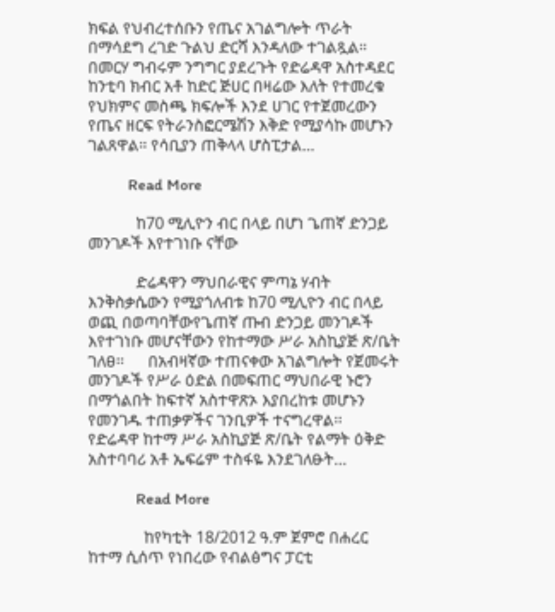ክፍል የህብረተሰቡን የጤና አገልግሎት ጥራት በማሳደግ ረገድ ጉልህ ድርሻ እንዳለው ተገልጿል። በመርሃ ግብሩም ንግግር ያደረጉት የድሬዳዋ አስተዳደር ከንቲባ ክብር አቶ ከድር ጅሀር በዛሬው እለት የተመረቁ የህክምና መስጫ ክፍሎች እንደ ሀገር የተጀመረውን የጤና ዘርፍ የትራንስፎርሜሽን እቅድ የሚያሳኩ መሆኑን ገልጸዋል። የሳቢያን ጠቅላላ ሆስፒታል…

          Read More

            ከ70 ሚሊዮን ብር በላይ በሆነ ጌጠኛ ድንጋይ መንገዶች እየተገነቡ ናቸው

            ድሬዳዋን ማህበራዊና ምጣኔ ሃብት እንቅስቃሴውን የሚያጎለብቱ ከ70 ሚሊዮን ብር በላይ ወጪ በወጣባቸውየጌጠኛ ጡብ ድንጋይ መንገዶች እየተገነቡ መሆናቸውን የከተማው ሥራ አስኪያጅ ጽ/ቤት ገለፀ፡፡      በአብዛኛው ተጠናቀው አገልግሎት የጀመሩት መንገዶች የሥራ ዕድል በመፍጠር ማህበራዊ ኑሮን በማጎልበት ከፍተኛ አስተዋጽኦ እያበረከቱ መሆኑን የመንገዱ ተጠቃዎችና ገንቢዎች ተናግረዋል፡፡      የድሬዳዋ ከተማ ሥራ አስኪያጅ ጽ/ቤት የልማት ዕቅድ አስተባባሪ አቶ ኤፍሬም ተስፋዬ እንደገለፁት…

            Read More

              ከየካቲት 18/2012 ዓ.ም ጀምሮ በሐረር ከተማ ሲሰጥ የነበረው የብልፅግና ፓርቲ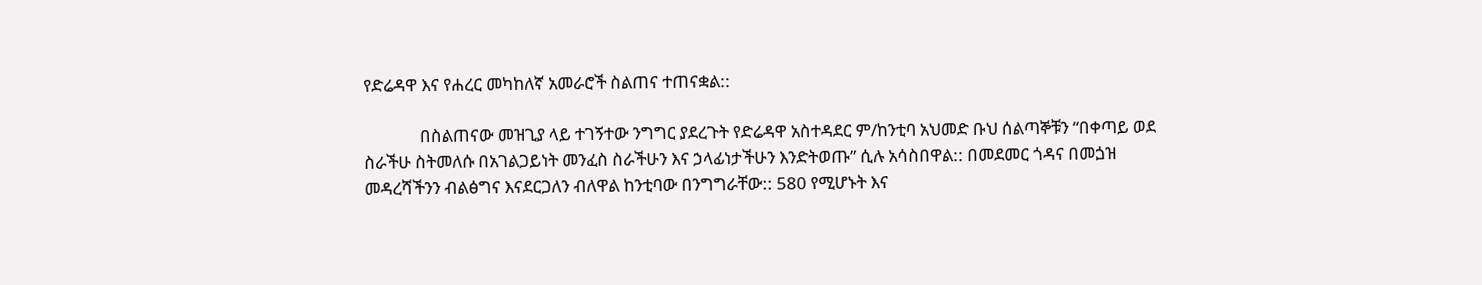የድሬዳዋ እና የሐረር መካከለኛ አመራሮች ስልጠና ተጠናቋል::

              በስልጠናው መዝጊያ ላይ ተገኝተው ንግግር ያደረጉት የድሬዳዋ አስተዳደር ም/ከንቲባ አህመድ ቡህ ሰልጣኞቹን “በቀጣይ ወደ ስራችሁ ስትመለሱ በአገልጋይነት መንፈስ ስራችሁን እና ኃላፊነታችሁን እንድትወጡ” ሲሉ አሳስበዋል:: በመደመር ጎዳና በመጏዝ መዳረሻችንን ብልፅግና እናደርጋለን ብለዋል ከንቲባው በንግግራቸው:: 580 የሚሆኑት እና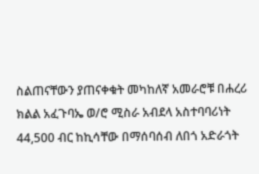ስልጠናቸውን ያጠናቀቁት መካከለኛ አመራሮቹ በሐረሪ ክልል አፈጉባኤ ወ/ሮ ሚስራ አብደላ አስተባባሪነት 44,500 ብር ከኪሳቸው በማሰባሰብ ለበጎ አድራጎት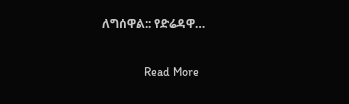ለግሰዋል:: የድሬዳዋ…

              Read More